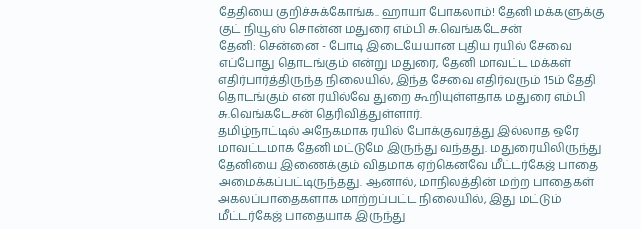தேதியை குறிச்சுக்கோங்க.. ஹாயா போகலாம்! தேனி மக்களுக்கு குட் நியூஸ் சொன்ன மதுரை எம்பி சு.வெங்கடேசன்
தேனி: சென்னை - போடி இடையேயான புதிய ரயில் சேவை எப்போது தொடங்கும் என்று மதுரை, தேனி மாவட்ட மக்கள் எதிர்பார்த்திருந்த நிலையில், இந்த சேவை எதிர்வரும் 15ம் தேதி தொடங்கும் என ரயில்வே துறை கூறியுள்ளதாக மதுரை எம்பி சு.வெங்கடேசன் தெரிவித்துள்ளார்.
தமிழ்நாட்டில் அநேகமாக ரயில் போக்குவரத்து இல்லாத ஒரே மாவட்டமாக தேனி மட்டுமே இருந்து வந்தது. மதுரையிலிருந்து தேனியை இணைக்கும் விதமாக ஏற்கெனவே மீட்டர்கேஜ் பாதை அமைக்கப்பட்டிருந்தது. ஆனால், மாநிலத்தின் மற்ற பாதைகள் அகலப்பாதைகளாக மாற்றப்பட்ட நிலையில், இது மட்டும் மீட்டர்கேஜ் பாதையாக இருந்து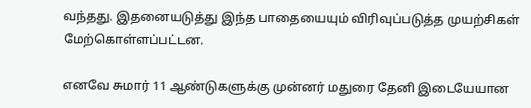வந்தது. இதனையடுத்து இந்த பாதையையும் விரிவுப்படுத்த முயற்சிகள் மேற்கொள்ளப்பட்டன.

எனவே சுமார் 11 ஆண்டுகளுக்கு முன்னர் மதுரை தேனி இடையேயான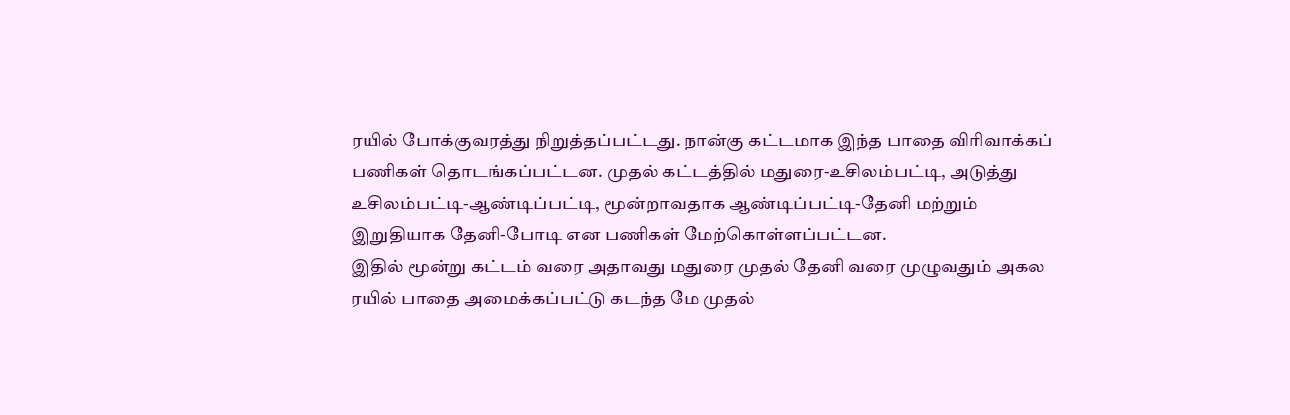ரயில் போக்குவரத்து நிறுத்தப்பட்டது. நான்கு கட்டமாக இந்த பாதை விரிவாக்கப் பணிகள் தொடங்கப்பட்டன. முதல் கட்டத்தில் மதுரை-உசிலம்பட்டி, அடுத்து உசிலம்பட்டி-ஆண்டிப்பட்டி, மூன்றாவதாக ஆண்டிப்பட்டி-தேனி மற்றும் இறுதியாக தேனி-போடி என பணிகள் மேற்கொள்ளப்பட்டன.
இதில் மூன்று கட்டம் வரை அதாவது மதுரை முதல் தேனி வரை முழுவதும் அகல ரயில் பாதை அமைக்கப்பட்டு கடந்த மே முதல்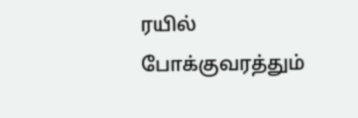ரயில் போக்குவரத்தும்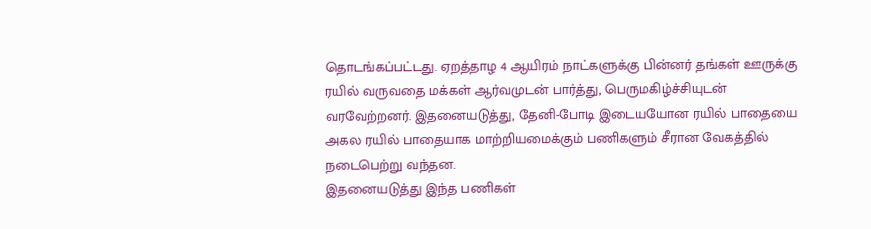தொடங்கப்பட்டது. ஏறத்தாழ 4 ஆயிரம் நாட்களுக்கு பின்னர் தங்கள் ஊருக்கு ரயில் வருவதை மக்கள் ஆர்வமுடன் பார்த்து, பெருமகிழ்ச்சியுடன் வரவேற்றனர். இதனையடுத்து, தேனி-போடி இடையயோன ரயில் பாதையை அகல ரயில் பாதையாக மாற்றியமைக்கும் பணிகளும் சீரான வேகத்தில் நடைபெற்று வந்தன.
இதனையடுத்து இந்த பணிகள்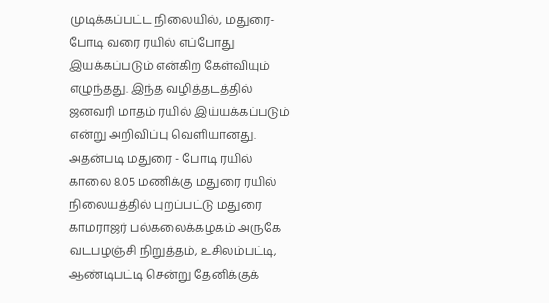முடிக்கப்பட்ட நிலையில், மதுரை-போடி வரை ரயில் எப்போது இயக்கப்படும் என்கிற கேள்வியும் எழுந்தது. இந்த வழித்தடத்தில் ஜனவரி மாதம் ரயில் இய்யக்கப்படும் என்று அறிவிப்பு வெளியானது. அதன்படி மதுரை - போடி ரயில் காலை 8.05 மணிக்கு மதுரை ரயில் நிலையத்தில் புறப்பட்டு மதுரை காமராஜர் பல்கலைக்கழகம் அருகே வடபழஞ்சி நிறுத்தம், உசிலம்பட்டி, ஆண்டிபட்டி சென்று தேனிக்குக்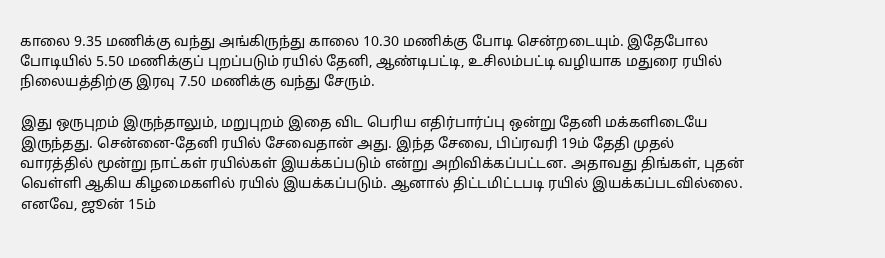காலை 9.35 மணிக்கு வந்து அங்கிருந்து காலை 10.30 மணிக்கு போடி சென்றடையும். இதேபோல போடியில் 5.50 மணிக்குப் புறப்படும் ரயில் தேனி, ஆண்டிபட்டி, உசிலம்பட்டி வழியாக மதுரை ரயில் நிலையத்திற்கு இரவு 7.50 மணிக்கு வந்து சேரும்.

இது ஒருபுறம் இருந்தாலும், மறுபுறம் இதை விட பெரிய எதிர்பார்ப்பு ஒன்று தேனி மக்களிடையே இருந்தது. சென்னை-தேனி ரயில் சேவைதான் அது. இந்த சேவை, பிப்ரவரி 19ம் தேதி முதல் வாரத்தில் மூன்று நாட்கள் ரயில்கள் இயக்கப்படும் என்று அறிவிக்கப்பட்டன. அதாவது திங்கள், புதன் வெள்ளி ஆகிய கிழமைகளில் ரயில் இயக்கப்படும். ஆனால் திட்டமிட்டபடி ரயில் இயக்கப்படவில்லை. எனவே, ஜூன் 15ம்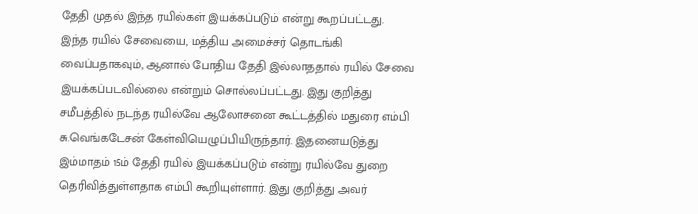தேதி முதல் இந்த ரயில்கள் இயக்கப்படும் என்று கூறப்பட்டது.
இந்த ரயில் சேவையை, மத்திய அமைச்சர் தொடங்கி வைப்பதாகவும், ஆனால் போதிய தேதி இல்லாததால் ரயில் சேவை இயக்கப்படவில்லை என்றும் சொல்லப்பட்டது. இது குறித்து சமீபத்தில் நடந்த ரயில்வே ஆலோசனை கூட்டத்தில் மதுரை எம்பி சு.வெங்கடேசன் கேள்வியெழுப்பியிருந்தார். இதனையடுத்து இம்மாதம் 15ம் தேதி ரயில் இயக்கப்படும் என்று ரயில்வே துறை தெரிவித்துள்ளதாக எம்பி கூறியுள்ளார். இது குறித்து அவர்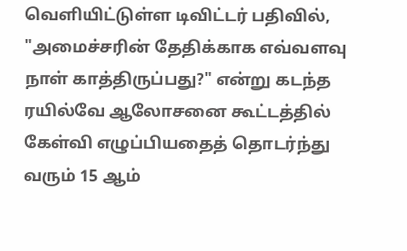வெளியிட்டுள்ள டிவிட்டர் பதிவில்,
"அமைச்சரின் தேதிக்காக எவ்வளவு நாள் காத்திருப்பது?" என்று கடந்த ரயில்வே ஆலோசனை கூட்டத்தில் கேள்வி எழுப்பியதைத் தொடர்ந்து வரும் 15 ஆம்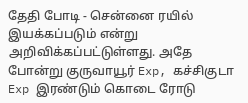தேதி போடி - சென்னை ரயில் இயக்கப்படும் என்று அறிவிக்கப்பட்டுள்ளது. அதே போன்று குருவாயூர் Exp, கச்சிகுடா Exp இரண்டும் கொடை ரோடு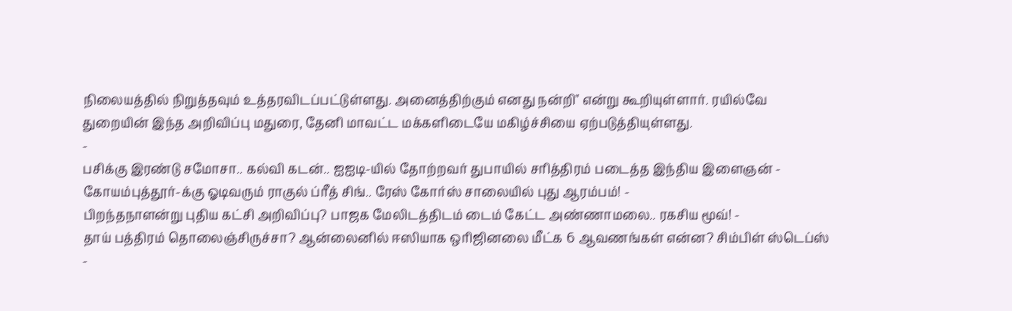நிலையத்தில் நிறுத்தவும் உத்தரவிடப்பட்டுள்ளது. அனைத்திற்கும் எனது நன்றி" என்று கூறியுள்ளார். ரயில்வே துறையின் இந்த அறிவிப்பு மதுரை, தேனி மாவட்ட மக்களிடையே மகிழ்ச்சியை ஏற்படுத்தியுள்ளது.
-
பசிக்கு இரண்டு சமோசா.. கல்வி கடன்.. ஐஐடி-யில் தோற்றவர் துபாயில் சரித்திரம் படைத்த இந்திய இளைஞன் -
கோயம்புத்தூர்-க்கு ஓடிவரும் ராகுல் ப்ரீத் சிங்.. ரேஸ் கோர்ஸ் சாலையில் புது ஆரம்பம்! -
பிறந்தநாளன்று புதிய கட்சி அறிவிப்பு? பாஜக மேலிடத்திடம் டைம் கேட்ட அண்ணாமலை.. ரகசிய மூவ்! -
தாய் பத்திரம் தொலைஞ்சிருச்சா? ஆன்லைனில் ஈஸியாக ஒரிஜினலை மீட்க 6 ஆவணங்கள் என்ன? சிம்பிள் ஸ்டெப்ஸ் -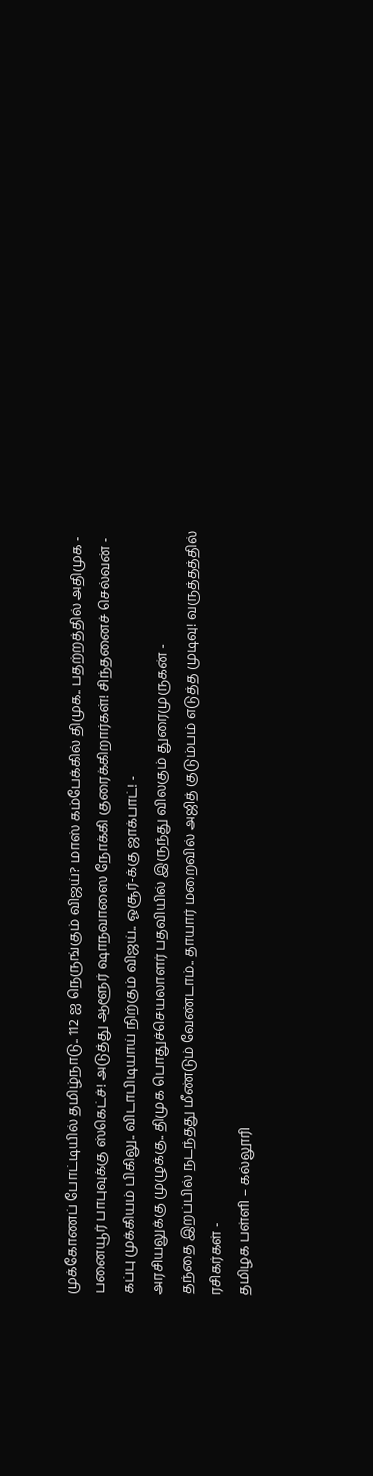முக்கோணப் போட்டியில் தமிழ்நாடு.. 112 ஐ நெருங்கும் விஜய்? மாஸ் கம்பேக்கில் திமுக.. பதற்றத்தில் அதிமுக -
பனையூர் பாபுவுக்கு ஸ்கெட்ச்! அடுத்து ஆளூர் ஷாநவாஸை நோக்கி குரைக்கிறார்கள்! சிந்தனைச் செல்வன் -
கப்பு முக்கியம் பிகிலு.. விடாபிடியாய் நிற்கும் விஜய்.. ஓசூர்-க்கு ஜாக்பாட்! -
அரசியலுக்கு முழுக்கு.. திமுக பொதுச்செயலாளர் பதவியில் இருந்து விலகும் துரைமுருகன் -
தந்தை இறப்பில் நடந்தது மீண்டும் வேண்டாம்.. தாயார் மறைவில் அஜித் குடும்பம் எடுத்த முடிவு! வருத்தத்தில் ரசிகர்கள் -
தமிழக பள்ளி – கல்லூரி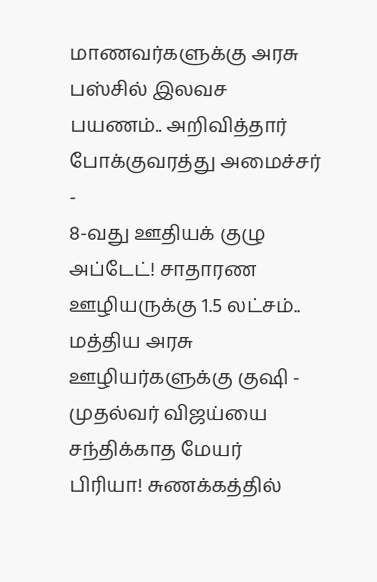மாணவர்களுக்கு அரசு பஸ்சில் இலவச பயணம்.. அறிவித்தார் போக்குவரத்து அமைச்சர் -
8-வது ஊதியக் குழு அப்டேட்! சாதாரண ஊழியருக்கு 1.5 லட்சம்.. மத்திய அரசு ஊழியர்களுக்கு குஷி -
முதல்வர் விஜய்யை சந்திக்காத மேயர் பிரியா! சுணக்கத்தில்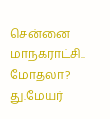சென்னை மாநகராட்சி.. மோதலா? து.மேயர்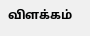விளக்கம்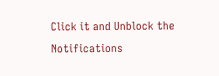Click it and Unblock the Notifications